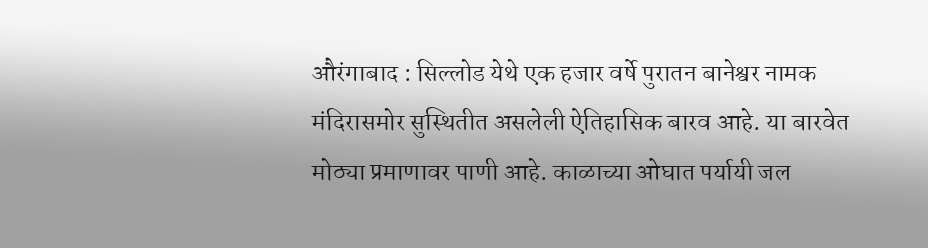औरंगाबाद : सिल्लोड येथे एक हजार वर्षे पुरातन बानेश्वर नामक मंदिरासमोर सुस्थितीत असलेली ऐतिहासिक बारव आहे. या बारवेत मोठ्या प्रमाणावर पाणी आहे. काळाच्या ओघात पर्यायी जल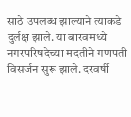साठे उपलब्ध झाल्याने त्याकडे दुर्लक्ष झाले. या बारवमध्ये नगरपरिषदेच्या मदतीने गणपती विसर्जन सुरू झाले. दरवर्षी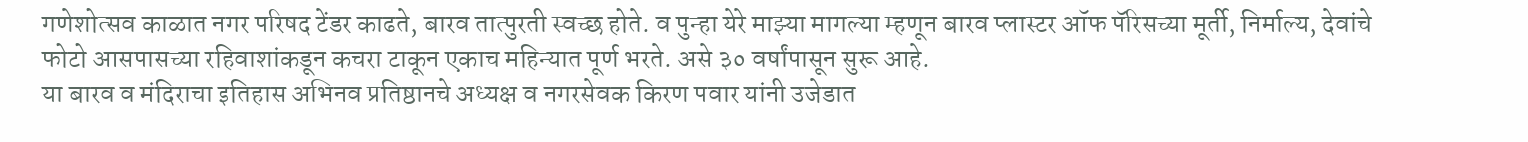गणेशोत्सव काळात नगर परिषद टेंडर काढते, बारव तात्पुरती स्वच्छ होते. व पुन्हा येरे माझ्या मागल्या म्हणून बारव प्लास्टर ऑफ पॅरिसच्या मूर्ती, निर्माल्य, देवांचे फोटो आसपासच्या रहिवाशांकडून कचरा टाकून एकाच महिन्यात पूर्ण भरते. असे ३० वर्षांपासून सुरू आहे.
या बारव व मंदिराचा इतिहास अभिनव प्रतिष्ठानचे अध्यक्ष व नगरसेवक किरण पवार यांनी उजेडात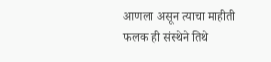आणला असून त्याचा माहीती फलक ही संस्थेने तिथे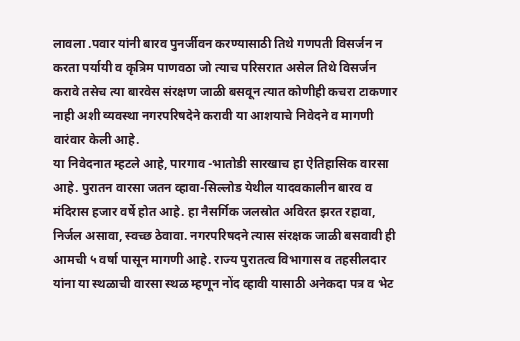लावला .पवार यांनी बारव पुनर्जीवन करण्यासाठी तिथे गणपती विसर्जन न करता पर्यायी व कृत्रिम पाणवठा जो त्याच परिसरात असेल तिथे विसर्जन करावे तसेच त्या बारवेस संरक्षण जाळी बसवून त्यात कोणीही कचरा टाकणार नाही अशी व्यवस्था नगरपरिषदेने करावी या आशयाचे निवेदने व मागणी वारंवार केली आहे.
या निवेदनात म्हटले आहे, पारगाव -भातोडी सारखाच हा ऐतिहासिक वारसा आहे. पुरातन वारसा जतन व्हावा-सिल्लोड येथील यादवकालीन बारव व मंदिरास हजार वर्षे होत आहे. हा नैसर्गिक जलस्रोत अविरत झरत रहावा, निर्जल असावा, स्वच्छ ठेवावा. नगरपरिषदने त्यास संरक्षक जाळी बसवावी ही आमची ५ वर्षा पासून मागणी आहे. राज्य पुरातत्व विभागास व तहसीलदार यांना या स्थळाची वारसा स्थळ म्हणून नोंद व्हावी यासाठी अनेकदा पत्र व भेट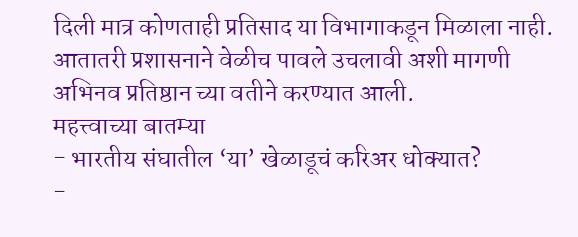दिली मात्र कोणताही प्रतिसाद या विभागाकडून मिळाला नाही. आतातरी प्रशासनाने वेळीच पावले उचलावी अशी मागणी अभिनव प्रतिष्ठान च्या वतीने करण्यात आली.
महत्त्वाच्या बातम्या
- भारतीय संघातील ‘या’ खेळाडूचं करिअर धोक्यात?
-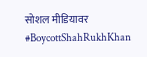सोशल मीडियावर #BoycottShahRukhKhan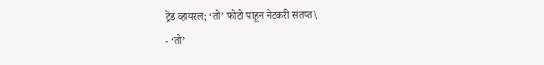ट्रेंड व्हायरल; ‘तो’ फोटो पाहून नेटकरी संतप्त\
- ‘तो’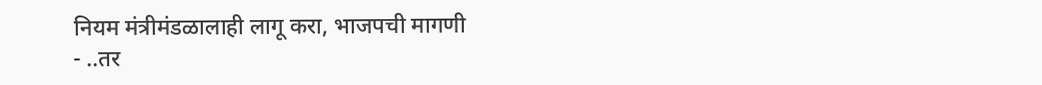नियम मंत्रीमंडळालाही लागू करा, भाजपची मागणी
- ..तर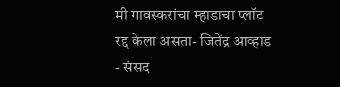मी गावस्करांचा म्हाडाचा प्लॉट रद्द केला असता- जितेंद्र आव्हाड
- संसद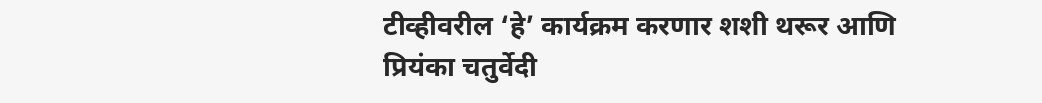टीव्हीवरील ‘हे’ कार्यक्रम करणार शशी थरूर आणि प्रियंका चतुर्वेदी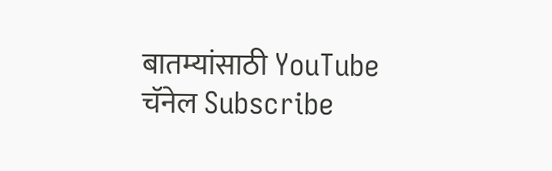बातम्यांसाठी YouTube चॅनेल Subscribe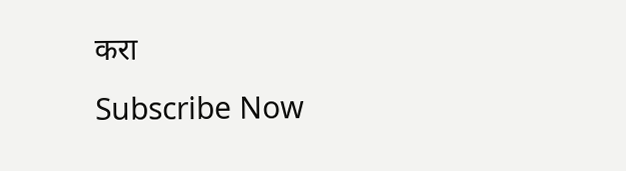करा
Subscribe Now